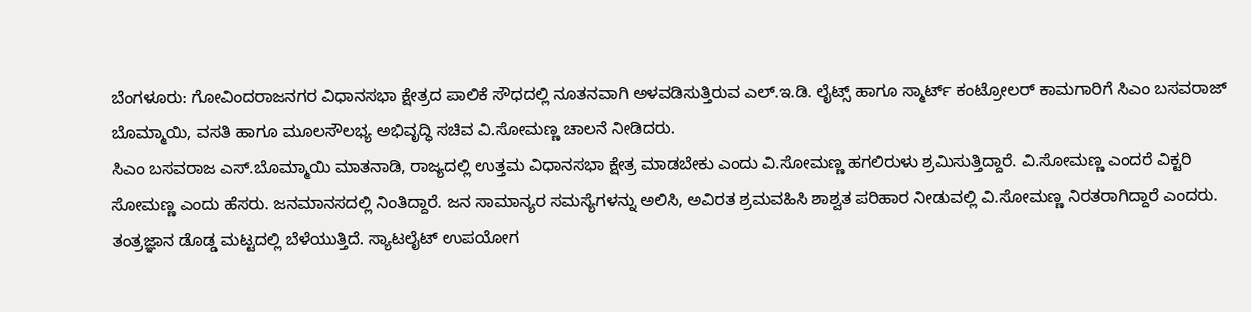ಬೆಂಗಳೂರು: ಗೋವಿಂದರಾಜನಗರ ವಿಧಾನಸಭಾ ಕ್ಷೇತ್ರದ ಪಾಲಿಕೆ ಸೌಧದಲ್ಲಿ ನೂತನವಾಗಿ ಅಳವಡಿಸುತ್ತಿರುವ ಎಲ್.ಇ.ಡಿ. ಲೈಟ್ಸ್ ಹಾಗೂ ಸ್ಮಾರ್ಟ್ ಕಂಟ್ರೋಲರ್ ಕಾಮಗಾರಿಗೆ ಸಿಎಂ ಬಸವರಾಜ್ ಬೊಮ್ಮಾಯಿ, ವಸತಿ ಹಾಗೂ ಮೂಲಸೌಲಭ್ಯ ಅಭಿವೃದ್ಧಿ ಸಚಿವ ವಿ.ಸೋಮಣ್ಣ ಚಾಲನೆ ನೀಡಿದರು.
ಸಿಎಂ ಬಸವರಾಜ ಎಸ್.ಬೊಮ್ಮಾಯಿ ಮಾತನಾಡಿ, ರಾಜ್ಯದಲ್ಲಿ ಉತ್ತಮ ವಿಧಾನಸಭಾ ಕ್ಷೇತ್ರ ಮಾಡಬೇಕು ಎಂದು ವಿ.ಸೋಮಣ್ಣ ಹಗಲಿರುಳು ಶ್ರಮಿಸುತ್ತಿದ್ದಾರೆ. ವಿ.ಸೋಮಣ್ಣ ಎಂದರೆ ವಿಕ್ಟರಿ ಸೋಮಣ್ಣ ಎಂದು ಹೆಸರು. ಜನಮಾನಸದಲ್ಲಿ ನಿಂತಿದ್ದಾರೆ. ಜನ ಸಾಮಾನ್ಯರ ಸಮಸ್ಯೆಗಳನ್ನು ಅಲಿಸಿ, ಅವಿರತ ಶ್ರಮವಹಿಸಿ ಶಾಶ್ವತ ಪರಿಹಾರ ನೀಡುವಲ್ಲಿ ವಿ.ಸೋಮಣ್ಣ ನಿರತರಾಗಿದ್ದಾರೆ ಎಂದರು.
ತಂತ್ರಜ್ಞಾನ ಡೊಡ್ಡ ಮಟ್ಟದಲ್ಲಿ ಬೆಳೆಯುತ್ತಿದೆ. ಸ್ಯಾಟಲೈಟ್ ಉಪಯೋಗ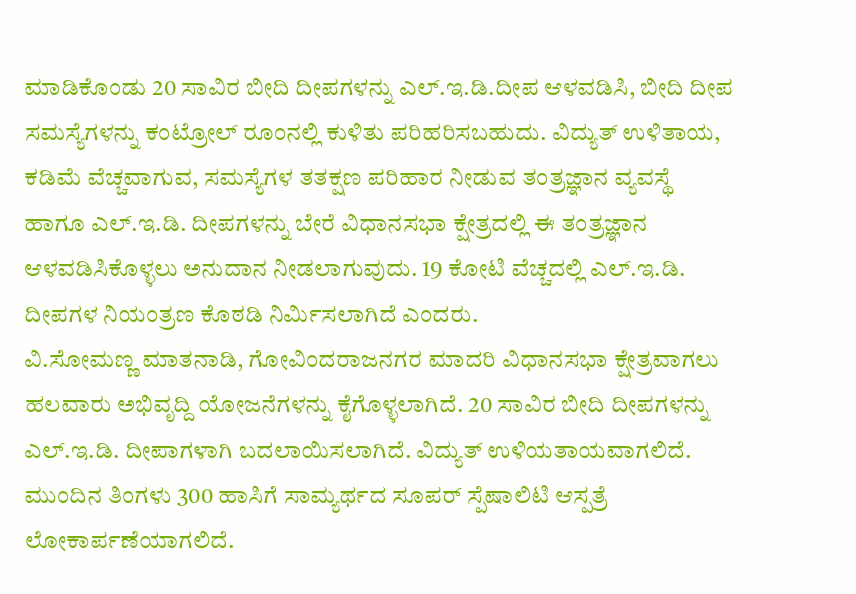ಮಾಡಿಕೊಂಡು 20 ಸಾವಿರ ಬೀದಿ ದೀಪಗಳನ್ನು ಎಲ್.ಇ.ಡಿ.ದೀಪ ಆಳವಡಿಸಿ, ಬೀದಿ ದೀಪ ಸಮಸ್ಯೆಗಳನ್ನು ಕಂಟ್ರೋಲ್ ರೂಂನಲ್ಲಿ ಕುಳಿತು ಪರಿಹರಿಸಬಹುದು. ವಿದ್ಯುತ್ ಉಳಿತಾಯ, ಕಡಿಮೆ ವೆಚ್ಚವಾಗುವ, ಸಮಸ್ಯೆಗಳ ತತಕ್ಷಣ ಪರಿಹಾರ ನೀಡುವ ತಂತ್ರಜ್ಞಾನ ವ್ಯವಸ್ಥೆ ಹಾಗೂ ಎಲ್.ಇ.ಡಿ. ದೀಪಗಳನ್ನು ಬೇರೆ ವಿಧಾನಸಭಾ ಕ್ಷೇತ್ರದಲ್ಲಿ ಈ ತಂತ್ರಜ್ಞಾನ ಆಳವಡಿಸಿಕೊಳ್ಳಲು ಅನುದಾನ ನೀಡಲಾಗುವುದು. 19 ಕೋಟಿ ವೆಚ್ಚದಲ್ಲಿ ಎಲ್.ಇ.ಡಿ. ದೀಪಗಳ ನಿಯಂತ್ರಣ ಕೊಠಡಿ ನಿರ್ಮಿಸಲಾಗಿದೆ ಎಂದರು.
ವಿ.ಸೋಮಣ್ಣ ಮಾತನಾಡಿ, ಗೋವಿಂದರಾಜನಗರ ಮಾದರಿ ವಿಧಾನಸಭಾ ಕ್ಷೇತ್ರವಾಗಲು ಹಲವಾರು ಅಭಿವೃದ್ದಿ ಯೋಜನೆಗಳನ್ನು ಕೈಗೊಳ್ಳಲಾಗಿದೆ. 20 ಸಾವಿರ ಬೀದಿ ದೀಪಗಳನ್ನು ಎಲ್.ಇ.ಡಿ. ದೀಪಾಗಳಾಗಿ ಬದಲಾಯಿಸಲಾಗಿದೆ. ವಿದ್ಯುತ್ ಉಳಿಯತಾಯವಾಗಲಿದೆ. ಮುಂದಿನ ತಿಂಗಳು 300 ಹಾಸಿಗೆ ಸಾಮ್ಯರ್ಥದ ಸೂಪರ್ ಸ್ಪೆಷಾಲಿಟಿ ಆಸ್ಪತ್ರೆ ಲೋಕಾರ್ಪಣೆಯಾಗಲಿದೆ.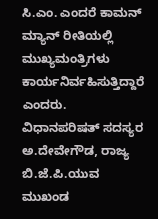ಸಿ.ಎಂ. ಎಂದರೆ ಕಾಮನ್ ಮ್ಯಾನ್ ರೀತಿಯಲ್ಲಿ ಮುಖ್ಯಮಂತ್ರಿಗಳು ಕಾರ್ಯನಿರ್ವಹಿಸುತ್ತಿದ್ದಾರೆ ಎಂದರು.
ವಿಧಾನಪರಿಷತ್ ಸದಸ್ಯರ ಅ.ದೇವೇಗೌಡ, ರಾಜ್ಯ ಬಿ.ಜೆ.ಪಿ.ಯುವ ಮುಖಂಡ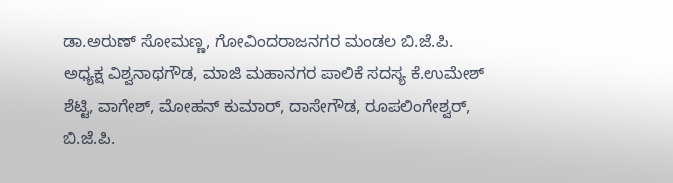ಡಾ.ಅರುಣ್ ಸೋಮಣ್ಣ, ಗೋವಿಂದರಾಜನಗರ ಮಂಡಲ ಬಿ.ಜೆ.ಪಿ. ಅಧ್ಯಕ್ಷ ವಿಶ್ವನಾಥಗೌಡ, ಮಾಜಿ ಮಹಾನಗರ ಪಾಲಿಕೆ ಸದಸ್ಯ ಕೆ.ಉಮೇಶ್ ಶೆಟ್ಟಿ, ವಾಗೇಶ್, ಮೋಹನ್ ಕುಮಾರ್, ದಾಸೇಗೌಡ, ರೂಪಲಿಂಗೇಶ್ವರ್, ಬಿ.ಜೆ.ಪಿ.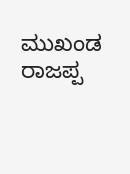ಮುಖಂಡ ರಾಜಪ್ಪ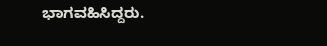ಭಾಗವಹಿಸಿದ್ದರು.